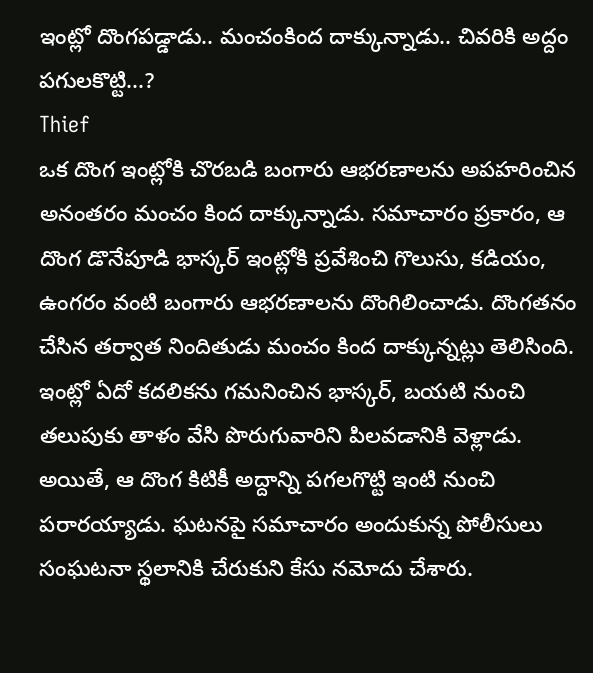ఇంట్లో దొంగపడ్డాడు.. మంచంకింద దాక్కున్నాడు.. చివరికి అద్దం పగులకొట్టి...?
Thief
ఒక దొంగ ఇంట్లోకి చొరబడి బంగారు ఆభరణాలను అపహరించిన అనంతరం మంచం కింద దాక్కున్నాడు. సమాచారం ప్రకారం, ఆ దొంగ డొనేపూడి భాస్కర్ ఇంట్లోకి ప్రవేశించి గొలుసు, కడియం, ఉంగరం వంటి బంగారు ఆభరణాలను దొంగిలించాడు. దొంగతనం చేసిన తర్వాత నిందితుడు మంచం కింద దాక్కున్నట్లు తెలిసింది.
ఇంట్లో ఏదో కదలికను గమనించిన భాస్కర్, బయటి నుంచి తలుపుకు తాళం వేసి పొరుగువారిని పిలవడానికి వెళ్లాడు. అయితే, ఆ దొంగ కిటికీ అద్దాన్ని పగలగొట్టి ఇంటి నుంచి పరారయ్యాడు. ఘటనపై సమాచారం అందుకున్న పోలీసులు సంఘటనా స్థలానికి చేరుకుని కేసు నమోదు చేశారు.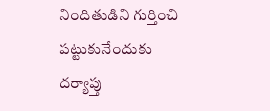నిందితుడిని గుర్తించి పట్టుకునేందుకు దర్యాప్తు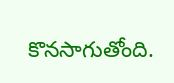కొనసాగుతోంది.